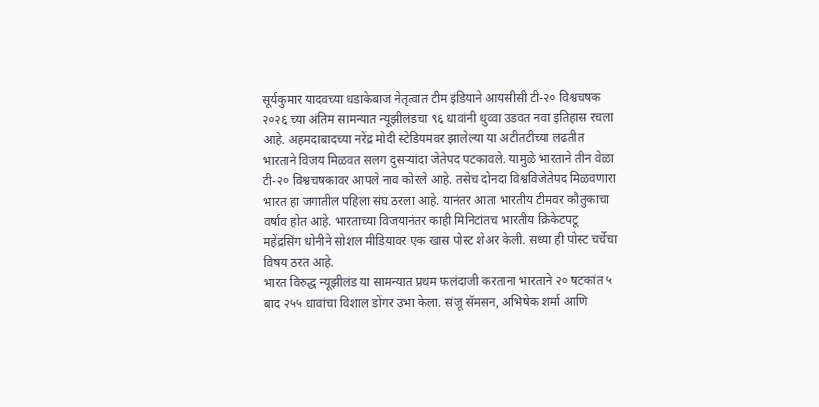सूर्यकुमार यादवच्या धडाकेबाज नेतृत्वात टीम इंडियाने आयसीसी टी-२० विश्वचषक २०२६ च्या अंतिम सामन्यात न्यूझीलंडचा ९६ धावांनी धुव्वा उडवत नवा इतिहास रचला आहे. अहमदाबादच्या नरेंद्र मोदी स्टेडियमवर झालेल्या या अटीतटीच्या लढतीत भारताने विजय मिळवत सलग दुसऱ्यांदा जेतेपद पटकावले. यामुळे भारताने तीन वेळा टी-२० विश्वचषकावर आपले नाव कोरले आहे. तसेच दोनदा विश्वविजेतेपद मिळवणारा भारत हा जगातील पहिला संघ ठरला आहे. यानंतर आता भारतीय टीमवर कौतुकाचा वर्षाव होत आहे. भारताच्या विजयानंतर काही मिनिटांतच भारतीय क्रिकेटपटू महेंद्रसिंग धोनीने सोशल मीडियावर एक खास पोस्ट शेअर केली. सध्या ही पोस्ट चर्चेचा विषय ठरत आहे.
भारत विरुद्ध न्यूझीलंड या सामन्यात प्रथम फलंदाजी करताना भारताने २० षटकांत ५ बाद २५५ धावांचा विशाल डोंगर उभा केला. संजू सॅमसन, अभिषेक शर्मा आणि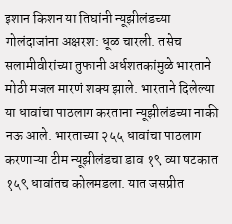इशान किशन या तिघांनी न्यूझीलंडच्या गोलंदाजांना अक्षरश: धूळ चारली. तसेच सलामीवीरांच्या तुफानी अर्धशतकांमुळे भारताने मोठी मजल मारणं शक्य झाले. भारताने दिलेल्या या धावांचा पाठलाग करताना न्यूझीलंडच्या नाकी नऊ आले. भारताच्या २५५ धावांचा पाठलाग करणाऱ्या टीम न्यूझीलंडचा डाव १९ व्या षटकात १५९ धावांतच कोलमडला. यात जसप्रीत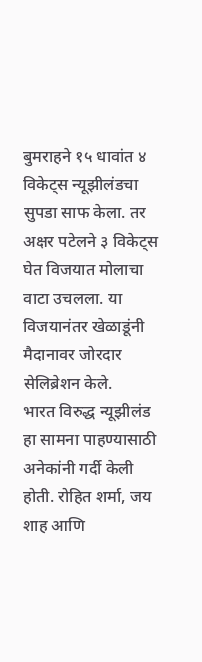बुमराहने १५ धावांत ४ विकेट्स न्यूझीलंडचा सुपडा साफ केला. तर अक्षर पटेलने ३ विकेट्स घेत विजयात मोलाचा वाटा उचलला. या विजयानंतर खेळाडूंनी मैदानावर जोरदार सेलिब्रेशन केले.
भारत विरुद्ध न्यूझीलंड हा सामना पाहण्यासाठी अनेकांनी गर्दी केली होती. रोहित शर्मा, जय शाह आणि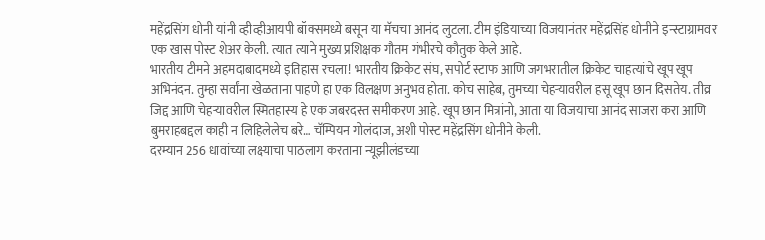महेंद्रसिंग धोनी यांनी व्हीव्हीआयपी बॉक्समध्ये बसून या मॅचचा आनंद लुटला. टीम इंडियाच्या विजयानंतर महेंद्रसिंह धोनीने इन्स्टाग्रामवर एक खास पोस्ट शेअर केली. त्यात त्याने मुख्य प्रशिक्षक गौतम गंभीरचे कौतुक केले आहे.
भारतीय टीमने अहमदाबादमध्ये इतिहास रचला! भारतीय क्रिकेट संघ, सपोर्ट स्टाफ आणि जगभरातील क्रिकेट चाहत्यांचे खूप खूप अभिनंदन. तुम्हा सर्वांना खेळताना पाहणे हा एक विलक्षण अनुभव होता. कोच साहेब, तुमच्या चेहऱ्यावरील हसू खूप छान दिसतेय. तीव्र जिद्द आणि चेहऱ्यावरील स्मितहास्य हे एक जबरदस्त समीकरण आहे. खूप छान मित्रांनो, आता या विजयाचा आनंद साजरा करा आणि बुमराहबद्दल काही न लिहिलेलेच बरे… चॅम्पियन गोलंदाज, अशी पोस्ट महेंद्रसिंग धोनीने केली.
दरम्यान 256 धावांच्या लक्ष्याचा पाठलाग करताना न्यूझीलंडच्या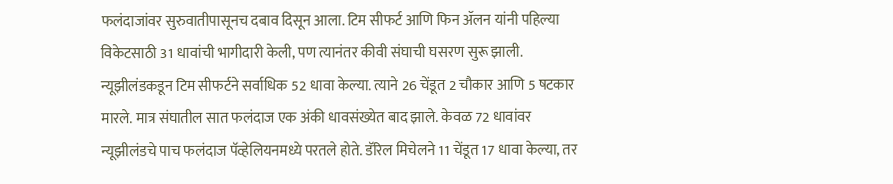फलंदाजांवर सुरुवातीपासूनच दबाव दिसून आला. टिम सीफर्ट आणि फिन ॲलन यांनी पहिल्या विकेटसाठी 31 धावांची भागीदारी केली, पण त्यानंतर कीवी संघाची घसरण सुरू झाली. न्यूझीलंडकडून टिम सीफर्टने सर्वाधिक 52 धावा केल्या. त्याने 26 चेंडूत 2 चौकार आणि 5 षटकार मारले. मात्र संघातील सात फलंदाज एक अंकी धावसंख्येत बाद झाले. केवळ 72 धावांवर न्यूझीलंडचे पाच फलंदाज पॅव्हेलियनमध्ये परतले होते. डॅरिल मिचेलने 11 चेंडूत 17 धावा केल्या, तर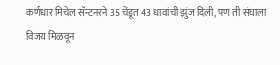कर्णधार मिचेल सॅन्टनरने 35 चेंडूत 43 धावांची झुंज दिली, पण ती संघाला विजय मिळवून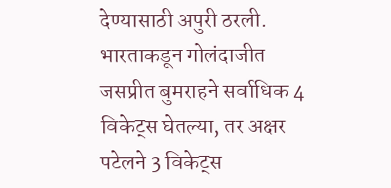देण्यासाठी अपुरी ठरली. भारताकडून गोलंदाजीत जसप्रीत बुमराहने सर्वाधिक 4 विकेट्स घेतल्या, तर अक्षर पटेलने 3 विकेट्स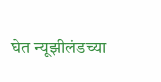घेत न्यूझीलंडच्या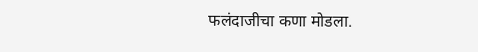फलंदाजीचा कणा मोडला.